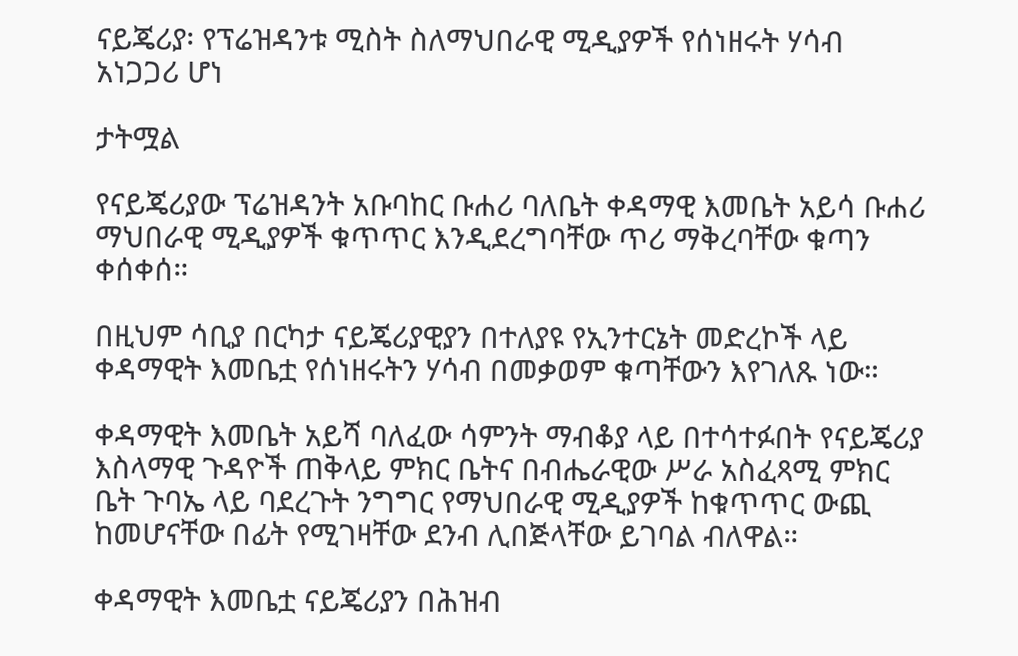ናይጄሪያ፡ የፕሬዝዳንቱ ሚስት ስለማህበራዊ ሚዲያዎች የሰነዘሩት ሃሳብ አነጋጋሪ ሆነ

ታትሟል

የናይጄሪያው ፕሬዝዳንት አቡባከር ቡሐሪ ባለቤት ቀዳማዊ እመቤት አይሳ ቡሐሪ ማህበራዊ ሚዲያዎች ቁጥጥር እንዲደረግባቸው ጥሪ ማቅረባቸው ቁጣን ቀሰቀሰ።

በዚህም ሳቢያ በርካታ ናይጄሪያዊያን በተለያዩ የኢንተርኔት መድረኮች ላይ ቀዳማዊት እመቤቷ የሰነዘሩትን ሃሳብ በመቃወም ቁጣቸውን እየገለጹ ነው።

ቀዳማዊት እመቤት አይሻ ባለፈው ሳምንት ማብቆያ ላይ በተሳተፉበት የናይጄሪያ እስላማዊ ጉዳዮች ጠቅላይ ምክር ቤትና በብሔራዊው ሥራ አስፈጻሚ ምክር ቤት ጉባኤ ላይ ባደረጉት ንግግር የማህበራዊ ሚዲያዎች ከቁጥጥር ውጪ ከመሆናቸው በፊት የሚገዛቸው ደንብ ሊበጅላቸው ይገባል ብለዋል።

ቀዳማዊት እመቤቷ ናይጄሪያን በሕዝብ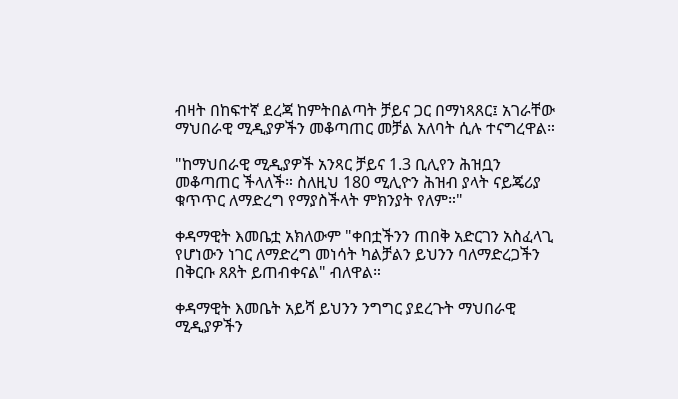ብዛት በከፍተኛ ደረጃ ከምትበልጣት ቻይና ጋር በማነጻጸር፤ አገራቸው ማህበራዊ ሚዲያዎችን መቆጣጠር መቻል አለባት ሲሉ ተናግረዋል።

"ከማህበራዊ ሚዲያዎች አንጻር ቻይና 1.3 ቢሊየን ሕዝቧን መቆጣጠር ችላለች። ስለዚህ 180 ሚሊዮን ሕዝብ ያላት ናይጄሪያ ቁጥጥር ለማድረግ የማያስችላት ምክንያት የለም።"

ቀዳማዊት እመቤቷ አክለውም "ቀበቷችንን ጠበቅ አድርገን አስፈላጊ የሆነውን ነገር ለማድረግ መነሳት ካልቻልን ይህንን ባለማድረጋችን በቅርቡ ጸጸት ይጠብቀናል" ብለዋል።

ቀዳማዊት እመቤት አይሻ ይህንን ንግግር ያደረጉት ማህበራዊ ሚዲያዎችን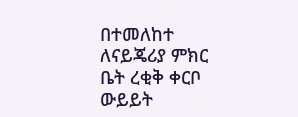በተመለከተ ለናይጄሪያ ምክር ቤት ረቂቅ ቀርቦ ውይይት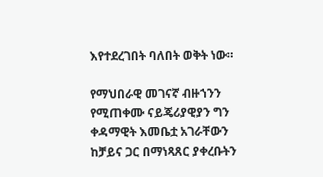እየተደረገበት ባለበት ወቅት ነው።

የማህበራዊ መገናኛ ብዙኀንን የሚጠቀሙ ናይጄሪያዊያን ግን ቀዳማዊት እመቤቷ አገራቸውን ከቻይና ጋር በማነጻጸር ያቀረቡትን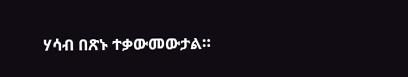ሃሳብ በጽኑ ተቃውመውታል።